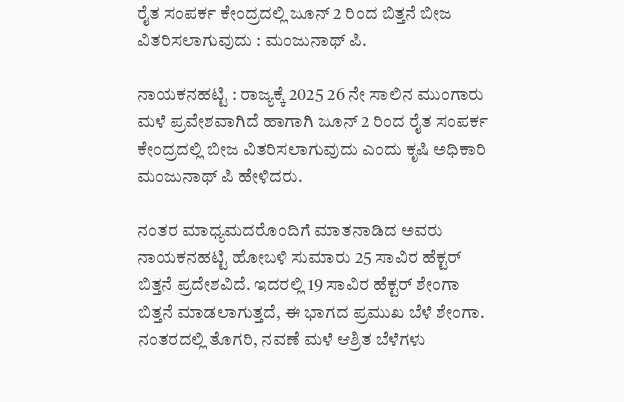ರೈತ ಸಂಪರ್ಕ ಕೇಂದ್ರದಲ್ಲಿ ಜೂನ್ 2 ರಿಂದ ಬಿತ್ತನೆ ಬೀಜ ವಿತರಿಸಲಾಗುವುದು : ಮಂಜುನಾಥ್ ಪಿ.

ನಾಯಕನಹಟ್ಟಿ : ರಾಜ್ಯಕ್ಕೆ 2025 26 ನೇ ಸಾಲಿನ ಮುಂಗಾರು ಮಳೆ ಪ್ರವೇಶವಾಗಿದೆ ಹಾಗಾಗಿ ಜೂನ್ 2 ರಿಂದ ರೈತ ಸಂಪರ್ಕ ಕೇಂದ್ರದಲ್ಲಿ ಬೀಜ ವಿತರಿಸಲಾಗುವುದು ಎಂದು ಕೃಷಿ ಅಧಿಕಾರಿ ಮಂಜುನಾಥ್ ಪಿ ಹೇಳಿದರು.

ನಂತರ ಮಾಧ್ಯಮದರೊಂದಿಗೆ ಮಾತನಾಡಿದ ಅವರು ನಾಯಕನಹಟ್ಟಿ ಹೋಬಳಿ ಸುಮಾರು 25 ಸಾವಿರ ಹೆಕ್ಟರ್ ಬಿತ್ತನೆ ಪ್ರದೇಶವಿದೆ. ಇದರಲ್ಲಿ 19 ಸಾವಿರ ಹೆಕ್ಟರ್ ಶೇಂಗಾ ಬಿತ್ತನೆ ಮಾಡಲಾಗುತ್ತದೆ, ಈ ಭಾಗದ ಪ್ರಮುಖ ಬೆಳೆ ಶೇಂಗಾ. ನಂತರದಲ್ಲಿ ತೊಗರಿ, ನವಣೆ ಮಳೆ ಆಶ್ರಿತ ಬೆಳೆಗಳು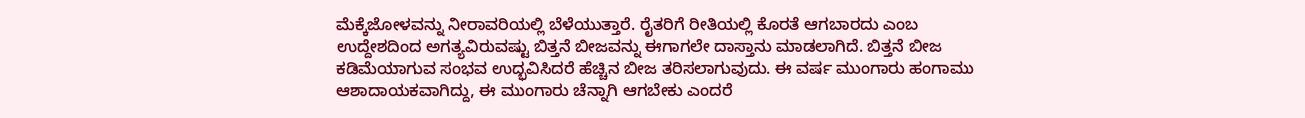ಮೆಕ್ಕೆಜೋಳವನ್ನು ನೀರಾವರಿಯಲ್ಲಿ ಬೆಳೆಯುತ್ತಾರೆ. ರೈತರಿಗೆ ರೀತಿಯಲ್ಲಿ ಕೊರತೆ ಆಗಬಾರದು ಎಂಬ ಉದ್ದೇಶದಿಂದ ಅಗತ್ಯವಿರುವಷ್ಟು ಬಿತ್ತನೆ ಬೀಜವನ್ನು ಈಗಾಗಲೇ ದಾಸ್ತಾನು ಮಾಡಲಾಗಿದೆ. ಬಿತ್ತನೆ ಬೀಜ ಕಡಿಮೆಯಾಗುವ ಸಂಭವ ಉದ್ಭವಿಸಿದರೆ ಹೆಚ್ಚಿನ ಬೀಜ ತರಿಸಲಾಗುವುದು. ಈ ವರ್ಷ ಮುಂಗಾರು ಹಂಗಾಮು ಆಶಾದಾಯಕವಾಗಿದ್ದು, ಈ ಮುಂಗಾರು ಚೆನ್ನಾಗಿ ಆಗಬೇಕು ಎಂದರೆ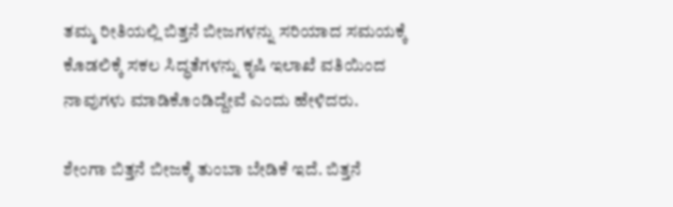ತಮ್ಮ ರೀತಿಯಲ್ಲಿ ಬಿತ್ತನೆ ಬೀಜಗಳನ್ನು ಸರಿಯಾದ ಸಮಯಕ್ಕೆ ಕೊಡಲಿಕ್ಕೆ ಸಕಲ ಸಿದ್ಧತೆಗಳನ್ನು ಕೃಷಿ ಇಲಾಖೆ ವತಿಯಿಂದ ನಾವುಗಳು ಮಾಡಿಕೊಂಡಿದ್ದೇವೆ ಎಂದು ಹೇಳಿದರು.

ಶೇಂಗಾ ಬಿತ್ತನೆ ಬೀಜಕ್ಕೆ ತುಂಬಾ ಬೇಡಿಕೆ ಇದೆ. ಬಿತ್ತನೆ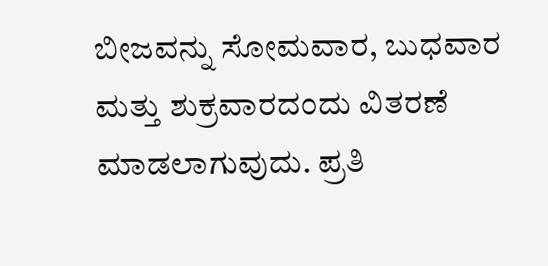ಬೀಜವನ್ನು ಸೋಮವಾರ, ಬುಧವಾರ ಮತ್ತು ಶುಕ್ರವಾರದಂದು ವಿತರಣೆ ಮಾಡಲಾಗುವುದು. ಪ್ರತಿ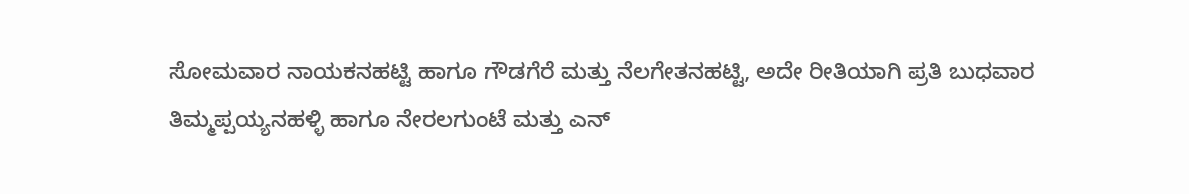ಸೋಮವಾರ ನಾಯಕನಹಟ್ಟಿ ಹಾಗೂ ಗೌಡಗೆರೆ ಮತ್ತು ನೆಲಗೇತನಹಟ್ಟಿ, ಅದೇ ರೀತಿಯಾಗಿ ಪ್ರತಿ ಬುಧವಾರ ತಿಮ್ಮಪ್ಪಯ್ಯನಹಳ್ಳಿ ಹಾಗೂ ನೇರಲಗುಂಟೆ ಮತ್ತು ಎನ್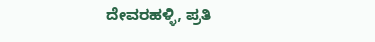ದೇವರಹಳ್ಳಿ, ಪ್ರತಿ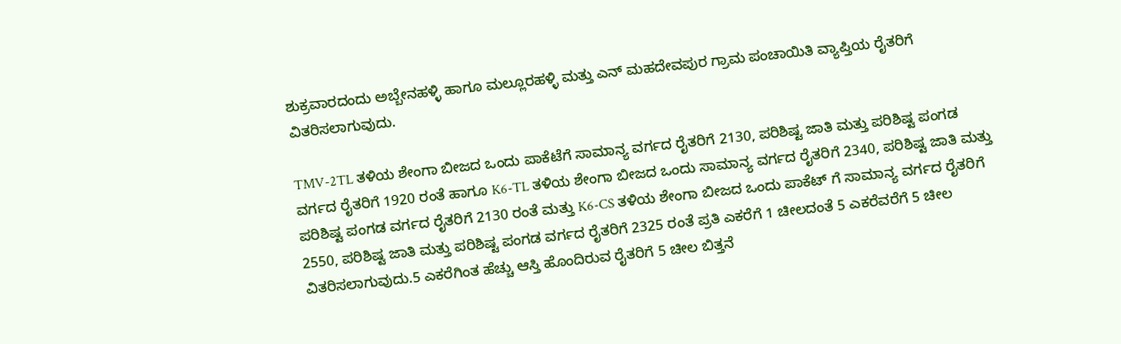ಶುಕ್ರವಾರದಂದು ಅಬ್ಬೇನಹಳ್ಳಿ ಹಾಗೂ ಮಲ್ಲೂರಹಳ್ಳಿ ಮತ್ತು ಎನ್ ಮಹದೇವಪುರ ಗ್ರಾಮ ಪಂಚಾಯಿತಿ ವ್ಯಾಪ್ತಿಯ ರೈತರಿಗೆ ವಿತರಿಸಲಾಗುವುದು.

TMV-2TL ತಳಿಯ ಶೇಂಗಾ ಬೀಜದ ಒಂದು ಪಾಕೆಟೆಗೆ ಸಾಮಾನ್ಯ ವರ್ಗದ ರೈತರಿಗೆ 2130, ಪರಿಶಿಷ್ಟ ಜಾತಿ ಮತ್ತು ಪರಿಶಿಷ್ಟ ಪಂಗಡ ವರ್ಗದ ರೈತರಿಗೆ 1920 ರಂತೆ ಹಾಗೂ K6-TL ತಳಿಯ ಶೇಂಗಾ ಬೀಜದ ಒಂದು ಸಾಮಾನ್ಯ ವರ್ಗದ ರೈತರಿಗೆ 2340, ಪರಿಶಿಷ್ಟ ಜಾತಿ ಮತ್ತು ಪರಿಶಿಷ್ಟ ಪಂಗಡ ವರ್ಗದ ರೈತರಿಗೆ 2130 ರಂತೆ ಮತ್ತು K6-CS ತಳಿಯ ಶೇಂಗಾ ಬೀಜದ ಒಂದು ಪಾಕೆಟ್ ಗೆ ಸಾಮಾನ್ಯ ವರ್ಗದ ರೈತರಿಗೆ 2550, ಪರಿಶಿಷ್ಟ ಜಾತಿ ಮತ್ತು ಪರಿಶಿಷ್ಟ ಪಂಗಡ ವರ್ಗದ ರೈತರಿಗೆ 2325 ರಂತೆ ಪ್ರತಿ ಎಕರೆಗೆ 1 ಚೀಲದಂತೆ 5 ಎಕರೆವರೆಗೆ 5 ಚೀಲ ವಿತರಿಸಲಾಗುವುದು.5 ಎಕರೆಗಿಂತ ಹೆಚ್ಚು ಆಸ್ತಿ ಹೊಂದಿರುವ ರೈತರಿಗೆ 5 ಚೀಲ ಬಿತ್ತನೆ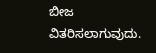ಬೀಜ ವಿತರಿಸಲಾಗುವುದು.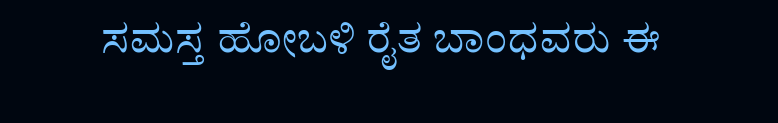ಸಮಸ್ತ ಹೋಬಳಿ ರೈತ ಬಾಂಧವರು ಈ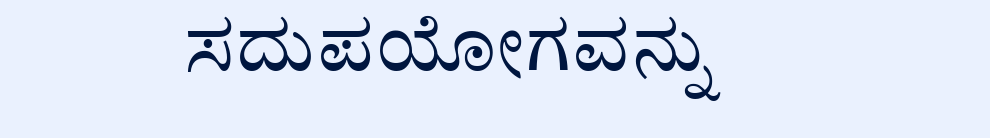ಸದುಪಯೋಗವನ್ನು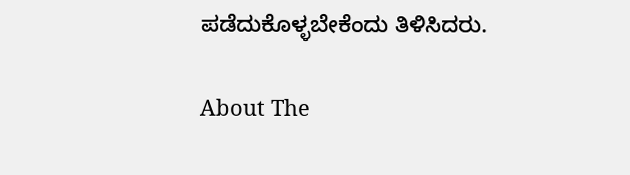ಪಡೆದುಕೊಳ್ಳಬೇಕೆಂದು ತಿಳಿಸಿದರು.

About The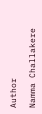Author

Namma Challakere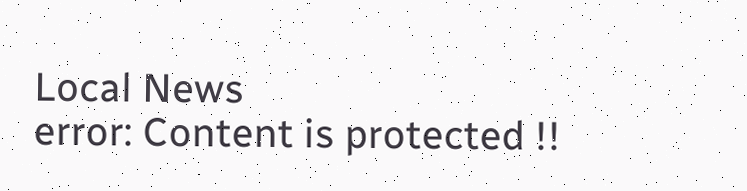Local News
error: Content is protected !!